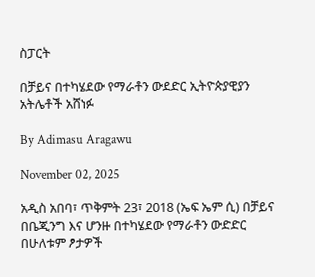ስፓርት

በቻይና በተካሄደው የማራቶን ውደድር ኢትዮጵያዊያን አትሌቶች አሸነፉ

By Adimasu Aragawu

November 02, 2025

አዲስ አበባ፣ ጥቅምት 23፣ 2018 (ኤፍ ኤም ሲ) በቻይና በቤጂንግ እና ሆንዙ በተካሄደው የማራቶን ውድድር በሁለቱም ፆታዎች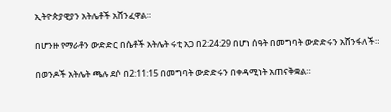ኢትዮጵያዊያን አትሌቶች አሸንፈዋል።

በሆንዙ የማራቶን ውድድር በሴቶች አትሌት ሩቲ አጋ በ2:24:29 በሆነ ሰዓት በመግባት ውድድሩን አሸንፋለች።

በወንዶች አትሌት ጫሉ ደሶ በ2:11:15 በመግባት ውድድሩን በቀዳሚነት አጠናቅቋል።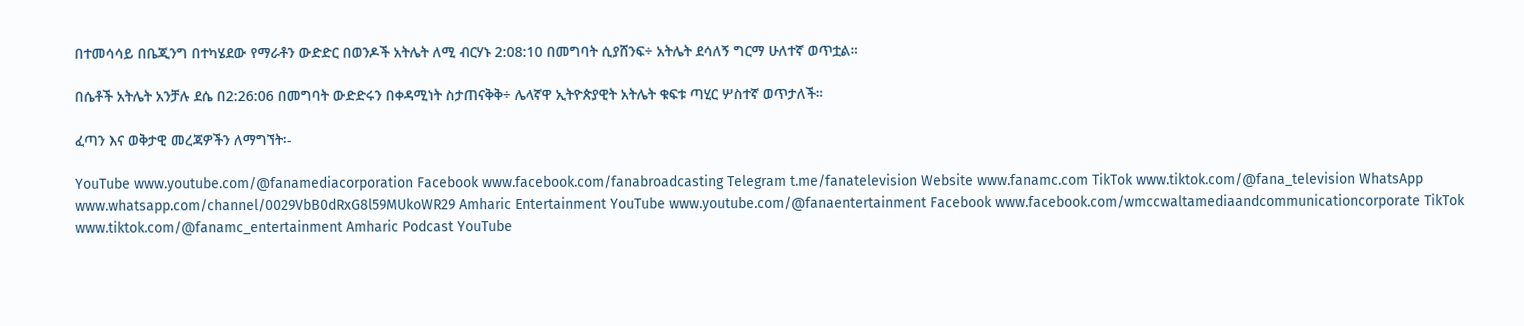በተመሳሳይ በቤጂንግ በተካሄደው የማራቶን ውድድር በወንዶች አትሌት ለሚ ብርሃኑ 2:08:10 በመግባት ሲያሸንፍ÷ አትሌት ደሳለኝ ግርማ ሁለተኛ ወጥቷል።

በሴቶች አትሌት አንቻሉ ደሴ በ2:26:06 በመግባት ውድድሩን በቀዳሚነት ስታጠናቅቅ÷ ሌላኛዋ ኢትዮጵያዊት አትሌት ቁፍቱ ጣሂር ሦስተኛ ወጥታለች።

ፈጣን እና ወቅታዊ መረጃዎችን ለማግኘት፡-

YouTube www.youtube.com/@fanamediacorporation Facebook www.facebook.com/fanabroadcasting Telegram t.me/fanatelevision Website www.fanamc.com TikTok www.tiktok.com/@fana_television WhatsApp www.whatsapp.com/channel/0029VbB0dRxG8l59MUkoWR29 Amharic Entertainment YouTube www.youtube.com/@fanaentertainment Facebook www.facebook.com/wmccwaltamediaandcommunicationcorporate TikTok www.tiktok.com/@fanamc_entertainment Amharic Podcast YouTube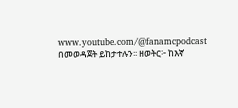www.youtube.com/@fanamcpodcast በመወዳጀት ይከታተሉን፡፡ ዘወትር፦ ከእኛ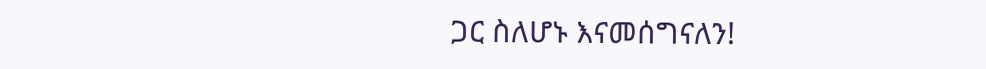ጋር ስለሆኑ እናመሰግናለን!